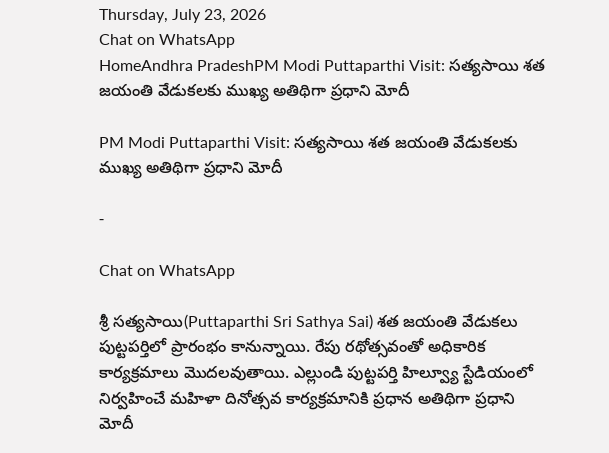Thursday, July 23, 2026
Chat on WhatsApp
HomeAndhra PradeshPM Modi Puttaparthi Visit: సత్యసాయి శత జయంతి వేడుకలకు ముఖ్య అతిథిగా ప్రధాని మోదీ

PM Modi Puttaparthi Visit: సత్యసాయి శత జయంతి వేడుకలకు ముఖ్య అతిథిగా ప్రధాని మోదీ

-

Chat on WhatsApp

శ్రీ సత్యసాయి(Puttaparthi Sri Sathya Sai) శత జయంతి వేడుకలు పుట్టపర్తిలో ప్రారంభం కానున్నాయి. రేపు రథోత్సవంతో అధికారిక కార్యక్రమాలు మొదలవుతాయి. ఎల్లుండి పుట్టపర్తి హిల్వ్యూ స్టేడియంలో నిర్వహించే మహిళా దినోత్సవ కార్యక్రమానికి ప్రధాన అతిథిగా ప్రధాని మోదీ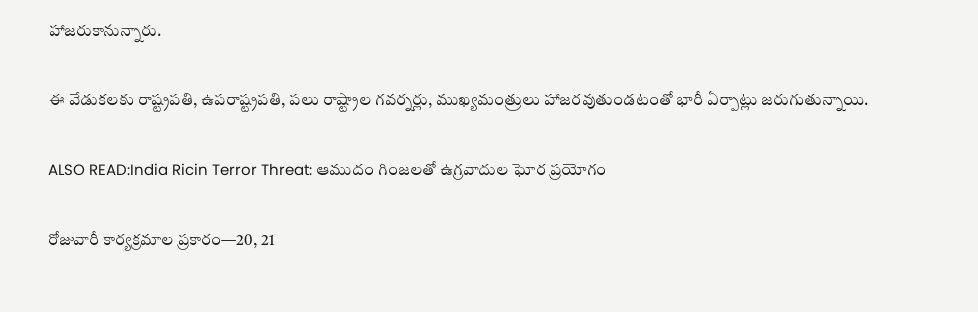హాజరుకానున్నారు.

ఈ వేడుకలకు రాష్ట్రపతి, ఉపరాష్ట్రపతి, పలు రాష్ట్రాల గవర్నర్లు, ముఖ్యమంత్రులు హాజరవుతుండటంతో భారీ ఏర్పాట్లు జరుగుతున్నాయి.

ALSO READ:India Ricin Terror Threat: ఆముదం గింజలతో ఉగ్రవాదుల ఘోర ప్రయోగం

రోజువారీ కార్యక్రమాల ప్రకారం—20, 21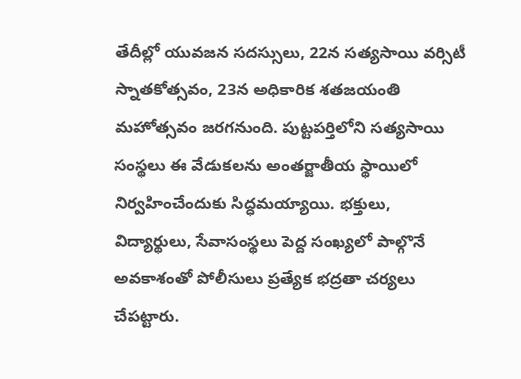తేదీల్లో యువజన సదస్సులు, 22న సత్యసాయి వర్సిటీ స్నాతకోత్సవం, 23న అధికారిక శతజయంతి మహోత్సవం జరగనుంది. పుట్టపర్తిలోని సత్యసాయి సంస్థలు ఈ వేడుకలను అంతర్జాతీయ స్థాయిలో నిర్వహించేందుకు సిద్ధమయ్యాయి. భక్తులు, విద్యార్థులు, సేవాసంస్థలు పెద్ద సంఖ్యలో పాల్గొనే అవకాశంతో పోలీసులు ప్రత్యేక భద్రతా చర్యలు చేపట్టారు.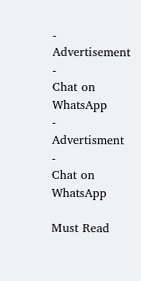- Advertisement -
Chat on WhatsApp
- Advertisment -
Chat on WhatsApp

Must Read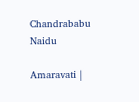Chandrababu Naidu

Amaravati |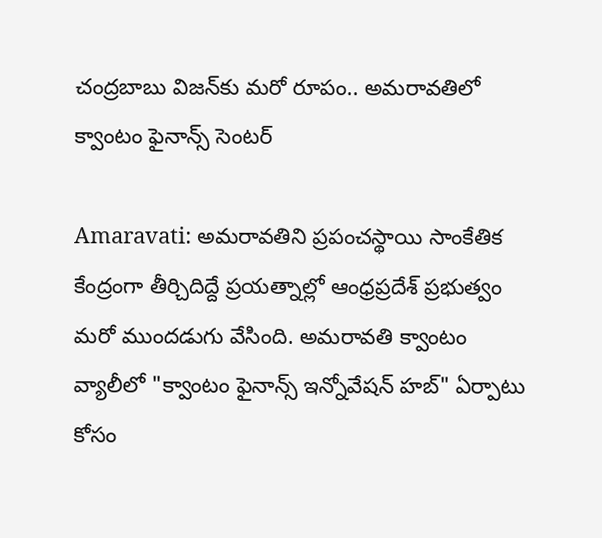చంద్రబాబు విజన్‌కు మరో రూపం.. అమరావతిలో క్వాంటం ఫైనాన్స్ సెంటర్

Amaravati: అమరావతిని ప్రపంచస్థాయి సాంకేతిక కేంద్రంగా తీర్చిదిద్దే ప్రయత్నాల్లో ఆంధ్రప్రదేశ్ ప్రభుత్వం మరో ముందడుగు వేసింది. అమరావతి క్వాంటం వ్యాలీలో "క్వాంటం ఫైనాన్స్ ఇన్నోవేషన్ హబ్" ఏర్పాటు కోసం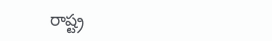రాష్ట్ర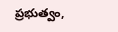ప్రభుత్వం,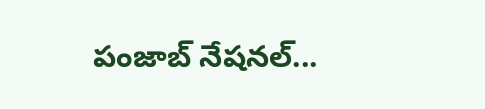పంజాబ్ నేషనల్...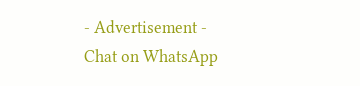- Advertisement -
Chat on WhatsApp